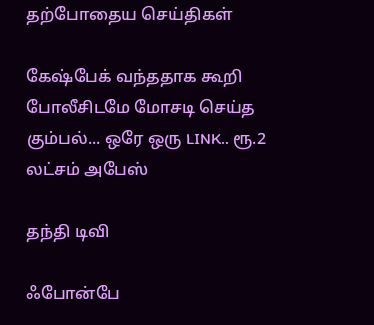தற்போதைய செய்திகள்

கேஷ்பேக் வந்ததாக கூறி போலீசிடமே மோசடி செய்த கும்பல்... ஒரே ஒரு LINK.. ரூ.2 லட்சம் அபேஸ்

தந்தி டிவி

ஃபோன்பே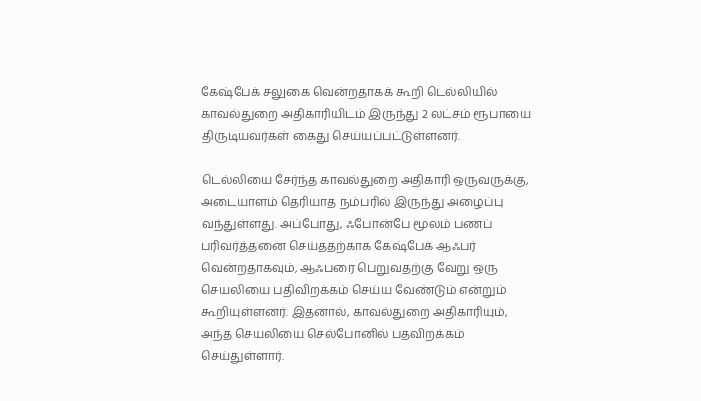கேஷ்பேக் சலுகை வென்றதாக‌க் கூறி டெல்லியில் காவல்துறை அதிகாரியிடம் இருந்து 2 லட்சம் ரூபாயை திருடியவர்கள் கைது செய்யப்பட்டுள்ளனர்.

டெல்லியை சேர்ந்த காவல்துறை அதிகாரி ஒருவருக்கு, அடையாளம் தெரியாத நம்பரில் இருந்து அழைப்பு வந்துள்ளது. அப்போது, ஃபோன்பே மூலம் பணப் பரிவர்த்தனை செய்த‌தற்காக கேஷ்பேக் ஆஃபர் வென்றதாக‌வும், ஆஃபரை பெறுவதற்கு வேறு ஒரு செயலியை பதிவிறக்கம் செய்ய வேண்டும் என்றும் கூறியுள்ளனர். இதனால், காவல்துறை அதிகாரியும், அந்த செயலியை செல்போனில் பதவிறக்கம் செய்துள்ளார்.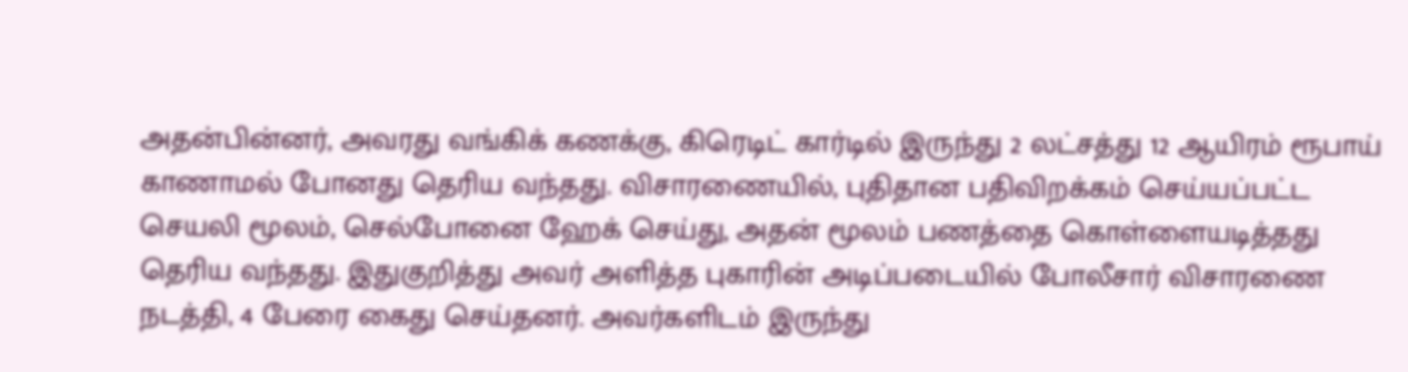அதன்பின்னர், அவரது வங்கிக் கணக்கு, கிரெடிட் கார்டில் இருந்து 2 லட்சத்து 12 ஆயிரம் ரூபாய் காணாமல் போனது தெரிய வந்த‌து. விசாரணையில், புதிதான பதிவிறக்கம் செய்யப்பட்ட செயலி மூலம், செல்போனை ஹேக் செய்து, அதன் மூலம் பணத்தை கொள்ளையடித்த‌து தெரிய வந்த‌து. இதுகுறித்து அவர் அளித்த புகாரின் அடிப்படையில் போலீசார் விசாரணை நடத்தி, 4 பேரை கைது செய்தனர். அவர்களிடம் இருந்து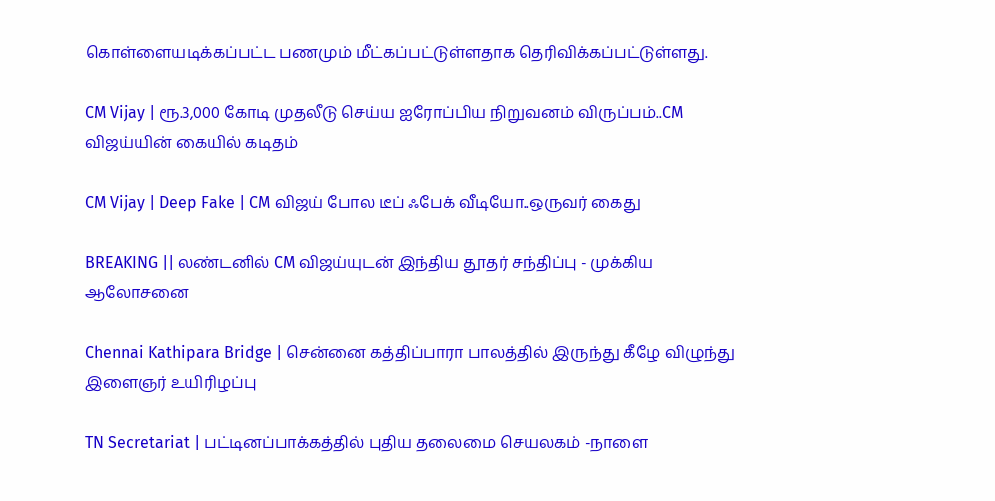கொள்ளையடிக்கப்பட்ட பணமும் மீட்கப்பட்டுள்ளதாக தெரிவிக்கப்பட்டுள்ளது.

CM Vijay | ரூ.3,000 கோடி முதலீடு செய்ய ஐரோப்பிய நிறுவனம் விருப்பம்..CM விஜய்யின் கையில் கடிதம்

CM Vijay | Deep Fake | CM விஜய் போல டீப் ஃபேக் வீடியோ..ஒருவர் கைது

BREAKING || லண்டனில் CM விஜய்யுடன் இந்திய தூதர் சந்திப்பு - முக்கிய ஆலோசனை

Chennai Kathipara Bridge | சென்னை கத்திப்பாரா பாலத்தில் இருந்து கீழே விழுந்து இளைஞர் உயிரிழப்பு

TN Secretariat | பட்டினப்பாக்கத்தில் புதிய தலைமை செயலகம் -நாளை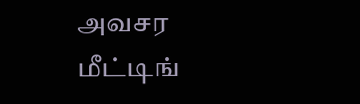அவசர மீட்டிங்